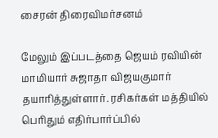சைரன் திரைவிமர்சனம்

மேலும் இப்படத்தை ஜெயம் ரவியின் மாமியார் சுஜாதா விஜயகுமார் தயாரித்துள்ளார். ரசிகர்கள் மத்தியில் பெரிதும் எதிர்பார்ப்பில்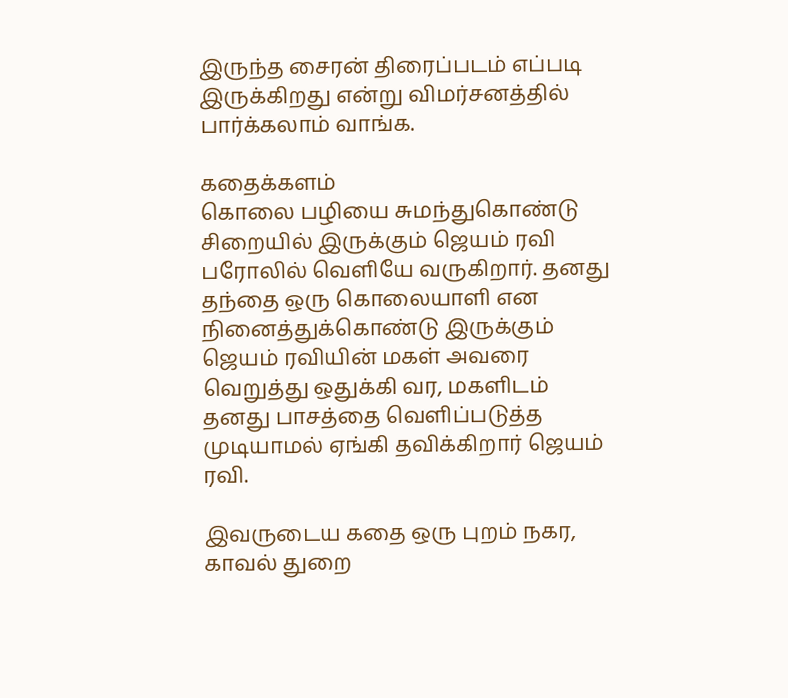இருந்த சைரன் திரைப்படம் எப்படி இருக்கிறது என்று விமர்சனத்தில் பார்க்கலாம் வாங்க.

கதைக்களம்
கொலை பழியை சுமந்துகொண்டு சிறையில் இருக்கும் ஜெயம் ரவி பரோலில் வெளியே வருகிறார். தனது தந்தை ஒரு கொலையாளி என நினைத்துக்கொண்டு இருக்கும் ஜெயம் ரவியின் மகள் அவரை வெறுத்து ஒதுக்கி வர, மகளிடம் தனது பாசத்தை வெளிப்படுத்த முடியாமல் ஏங்கி தவிக்கிறார் ஜெயம் ரவி.

இவருடைய கதை ஒரு புறம் நகர, காவல் துறை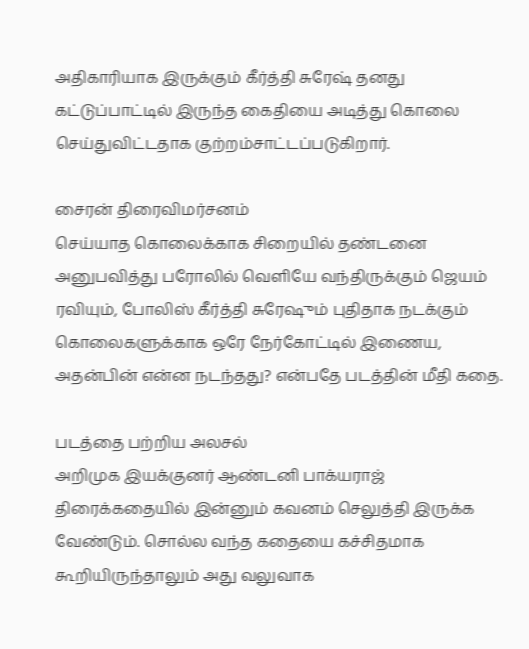அதிகாரியாக இருக்கும் கீர்த்தி சுரேஷ் தனது கட்டுப்பாட்டில் இருந்த கைதியை அடித்து கொலை செய்துவிட்டதாக குற்றம்சாட்டப்படுகிறார்.

சைரன் திரைவிமர்சனம்
செய்யாத கொலைக்காக சிறையில் தண்டனை அனுபவித்து பரோலில் வெளியே வந்திருக்கும் ஜெயம் ரவியும், போலிஸ் கீர்த்தி சுரேஷும் புதிதாக நடக்கும் கொலைகளுக்காக ஒரே நேர்கோட்டில் இணைய, அதன்பின் என்ன நடந்தது? என்பதே படத்தின் மீதி கதை.

படத்தை பற்றிய அலசல்
அறிமுக இயக்குனர் ஆண்டனி பாக்யராஜ் திரைக்கதையில் இன்னும் கவனம் செலுத்தி இருக்க வேண்டும். சொல்ல வந்த கதையை கச்சிதமாக கூறியிருந்தாலும் அது வலுவாக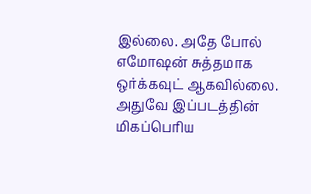இல்லை. அதே போல் எமோஷன் சுத்தமாக ஒர்க்கவுட் ஆகவில்லை. அதுவே இப்படத்தின் மிகப்பெரிய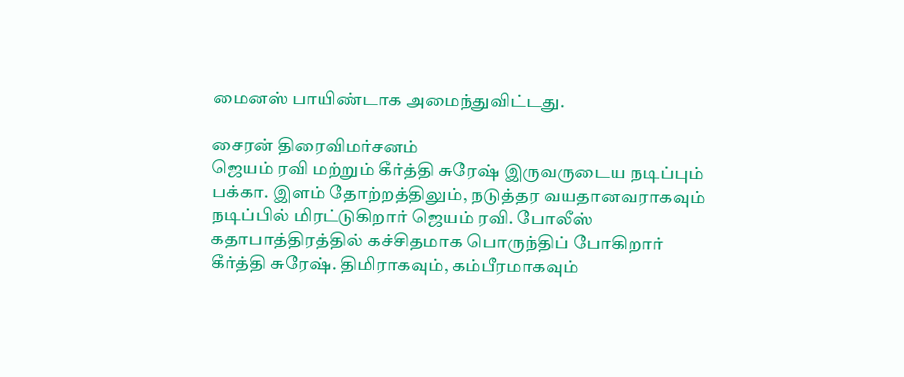மைனஸ் பாயிண்டாக அமைந்துவிட்டது.

சைரன் திரைவிமர்சனம்
ஜெயம் ரவி மற்றும் கீர்த்தி சுரேஷ் இருவருடைய நடிப்பும் பக்கா. இளம் தோற்றத்திலும், நடுத்தர வயதானவராகவும் நடிப்பில் மிரட்டுகிறார் ஜெயம் ரவி. போலீஸ் கதாபாத்திரத்தில் கச்சிதமாக பொருந்திப் போகிறார் கீர்த்தி சுரேஷ். திமிராகவும், கம்பீரமாகவும்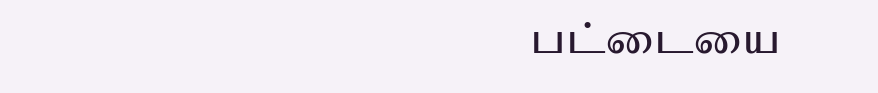பட்டையை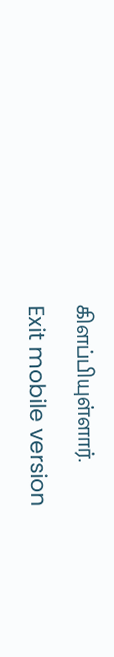கிளப்பியுள்ளார்.

Exit mobile version